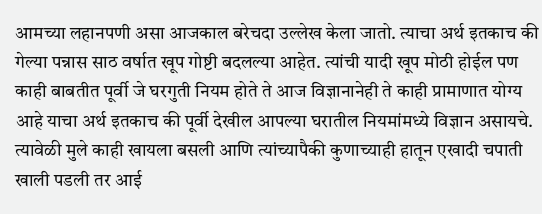आमच्या लहानपणी असा आजकाल बरेचदा उल्लेख केला जातो. त्याचा अर्थ इतकाच की गेल्या पन्नास साठ वर्षात खूप गोष्टी बदलल्या आहेत. त्यांची यादी खूप मोठी होईल पण काही बाबतीत पूर्वी जे घरगुती नियम होते ते आज विज्ञानानेही ते काही प्रामाणात योग्य आहे याचा अर्थ इतकाच की पूर्वी देखील आपल्या घरातील नियमांमध्ये विज्ञान असायचे.
त्यावेळी मुले काही खायला बसली आणि त्यांच्यापैकी कुणाच्याही हातून एखादी चपाती खाली पडली तर आई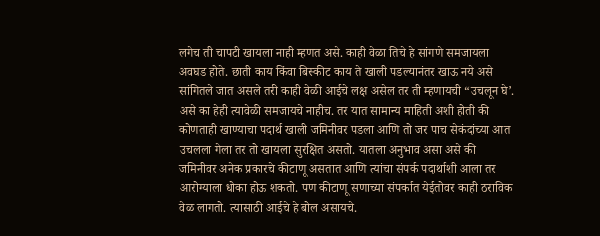लगेच ती चापटी खायला नाही म्हणत असे. काही वेळा तिचे हे सांगणे समजायला अवघड होते. छाती काय किंवा बिस्कीट काय ते खाली पडल्यानंतर खाऊ नये असे सांगितले जात असले तरी काही वेळी आईचे लक्ष असेल तर ती म्हणायची “उचलून घे’. असे का हेही त्यावेळी समजायचे नाहीच. तर यात सामान्य माहिती अशी होती की कोणताही खाण्याचा पदार्थ खाली जमिनीवर पडला आणि तो जर पाच सेकंदांच्या आत उचलला गेला तर तो खायला सुरक्षित असतो. यातला अनुभाव असा असे की जमिनीवर अनेक प्रकारचे कीटाणू असतात आणि त्यांचा संपर्क पदार्थाशी आला तर आरोग्याला धोका होऊ शकतो. पण कीटाणू सणाच्या संपर्कात येईतोवर काही ठराविक वेळ लागतो. त्यासाठी आईचे हे बोल असायचे.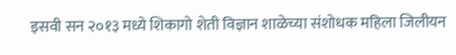इसवी सन २०१३ मध्ये शिकागो शेती विज्ञान शाळेच्या संशोधक महिला जिलीयन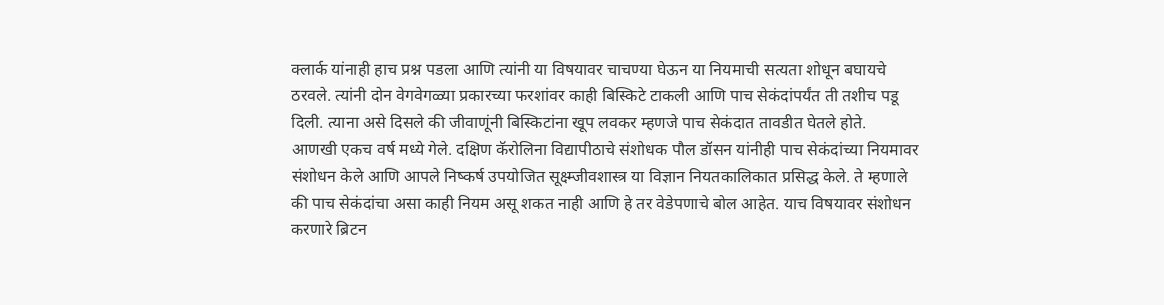क्लार्क यांनाही हाच प्रश्न पडला आणि त्यांनी या विषयावर चाचण्या घेऊन या नियमाची सत्यता शोधून बघायचे ठरवले. त्यांनी दोन वेगवेगळ्या प्रकारच्या फरशांवर काही बिस्किटे टाकली आणि पाच सेकंदांपर्यंत ती तशीच पडू दिली. त्याना असे दिसले की जीवाणूंनी बिस्किटांना खूप लवकर म्हणजे पाच सेकंदात तावडीत घेतले होते.
आणखी एकच वर्ष मध्ये गेले. दक्षिण कॅरोलिना विद्यापीठाचे संशोधक पौल डॉसन यांनीही पाच सेकंदांच्या नियमावर संशोधन केले आणि आपले निष्कर्ष उपयोजित सूक्ष्म्जीवशास्त्र या विज्ञान नियतकालिकात प्रसिद्ध केले. ते म्हणाले की पाच सेकंदांचा असा काही नियम असू शकत नाही आणि हे तर वेडेपणाचे बोल आहेत. याच विषयावर संशोधन करणारे ब्रिटन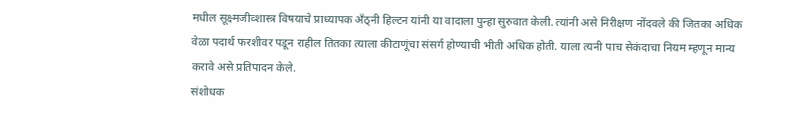मधील सूक्ष्मजीव्शास्त्र विषयाचे प्राध्यापक अँठ्नी हिल्टन यांनी या वादाला पुन्हा सुरुवात केली. त्यांनी असे निरीक्षण नोंदवले की जितका अधिक वेळा पदार्थ फरशीवर पडून राहील तितका त्याला कीटाणूंचा संसर्ग होण्याची भीती अधिक होती. याला त्यनी पाच सेकंदाचा नियम म्हणून मान्य करावे असे प्रतिपादन केले.
संशोधक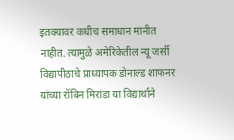इतक्यावर कधीच समाधान मानीत नाहीत. त्यामुळे अमेरिकेतील न्यू जर्सी विद्यापीठाचे प्राध्यापक डोनाल्ड शाफनर यांच्या रॉबिन मिरांडा या विद्यार्थाने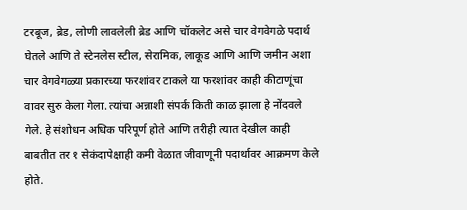टरबूज, ब्रेड, लोणी लावलेली ब्रेड आणि चॉकलेट असे चार वेगवेगळे पदार्थ घेतले आणि ते स्टेनलेस स्टील, सेरामिक, लाकूड आणि आणि जमीन अशा चार वेगवेगळ्या प्रकारच्या फरशांवर टाकले या फरशांवर काही कीटाणूंचा वावर सुरु केला गेला. त्यांचा अन्नाशी संपर्क किती काळ झाला हे नोंदवले गेले. हे संशोधन अधिक परिपूर्ण होते आणि तरीही त्यात देखील काही बाबतीत तर १ सेकंदापेक्षाही कमी वेळात जीवाणूनी पदार्थावर आक्रमण केले होते.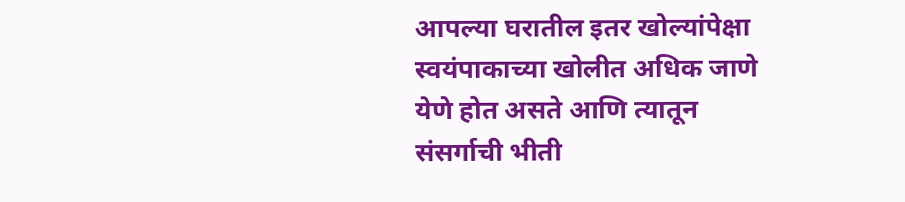आपल्या घरातील इतर खोल्यांपेक्षा स्वयंपाकाच्या खोलीत अधिक जाणे येणे होत असते आणि त्यातून संसर्गाची भीती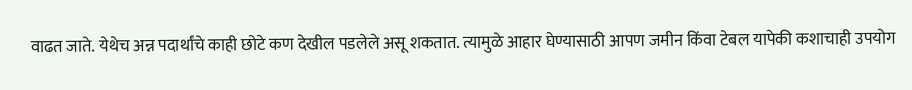वाढत जाते. येथेच अन्न पदार्थांचे काही छोटे कण देखील पडलेले असू शकतात. त्यामुळे आहार घेण्यासाठी आपण जमीन किंवा टेबल यापेकी कशाचाही उपयोग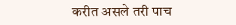करीत असले तरी पाच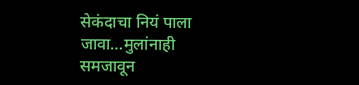सेकंदाचा नियं पाला जावा…मुलांनाही समजावून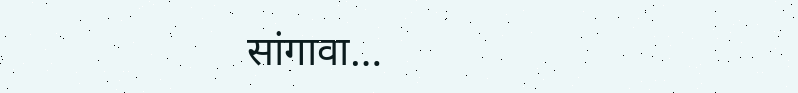सांगावा…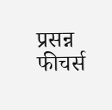प्रसन्न फीचर्स